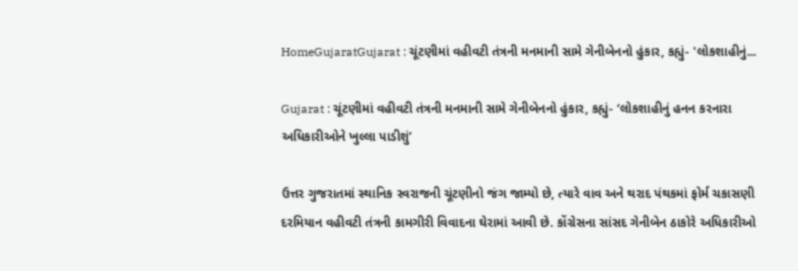HomeGujaratGujarat : ચૂંટણીમાં વહીવટી તંત્રની મનમાની સામે ગેનીબેનનો હુંકાર, કહ્યું- 'લોકશાહીનું...

Gujarat : ચૂંટણીમાં વહીવટી તંત્રની મનમાની સામે ગેનીબેનનો હુંકાર, કહ્યું- ‘લોકશાહીનું હનન કરનારા અધિકારીઓને ખુલ્લા પાડીશું’

ઉત્તર ગુજરાતમાં સ્થાનિક સ્વરાજની ચૂંટણીનો જંગ જામ્યો છે, ત્યારે વાવ અને થરાદ પંથકમાં ફોર્મ ચકાસણી દરમિયાન વહીવટી તંત્રની કામગીરી વિવાદના ઘેરામાં આવી છે. કોંગ્રેસના સાંસદ ગેનીબેન ઠાકોરે અધિકારીઓ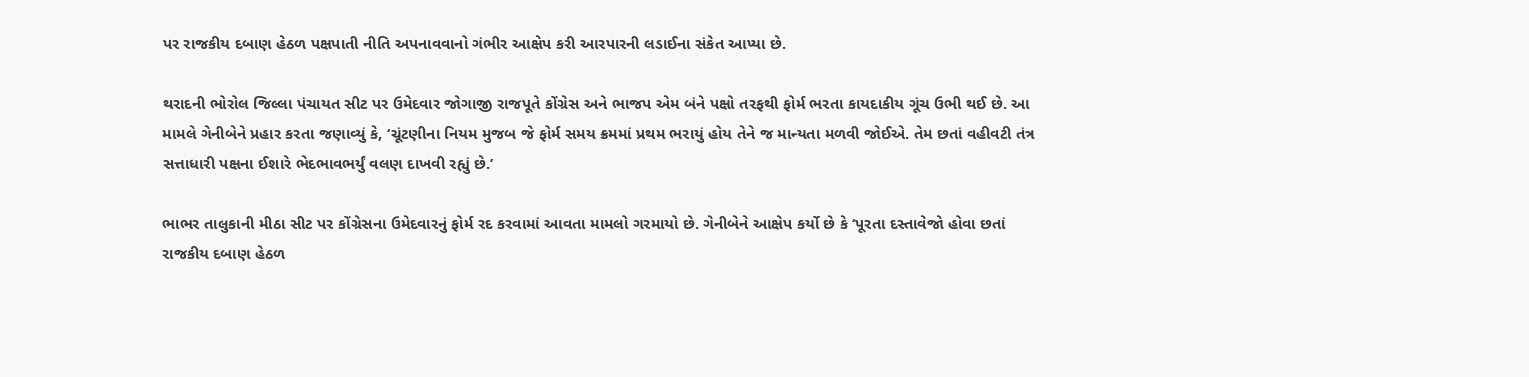પર રાજકીય દબાણ હેઠળ પક્ષપાતી નીતિ અપનાવવાનો ગંભીર આક્ષેપ કરી આરપારની લડાઈના સંકેત આપ્યા છે.

થરાદની ભોરોલ જિલ્લા પંચાયત સીટ પર ઉમેદવાર જોગાજી રાજપૂતે કોંગ્રેસ અને ભાજપ એમ બંને પક્ષો તરફથી ફોર્મ ભરતા કાયદાકીય ગૂંચ ઉભી થઈ છે. આ મામલે ગેનીબેને પ્રહાર કરતા જણાવ્યું કે, ‘ચૂંટણીના નિયમ મુજબ જે ફોર્મ સમય ક્રમમાં પ્રથમ ભરાયું હોય તેને જ માન્યતા મળવી જોઈએ. તેમ છતાં વહીવટી તંત્ર સત્તાધારી પક્ષના ઈશારે ભેદભાવભર્યું વલણ દાખવી રહ્યું છે.’

ભાભર તાલુકાની મીઠા સીટ પર કોંગ્રેસના ઉમેદવારનું ફોર્મ રદ કરવામાં આવતા મામલો ગરમાયો છે. ગેનીબેને આક્ષેપ કર્યો છે કે ‘પૂરતા દસ્તાવેજો હોવા છતાં રાજકીય દબાણ હેઠળ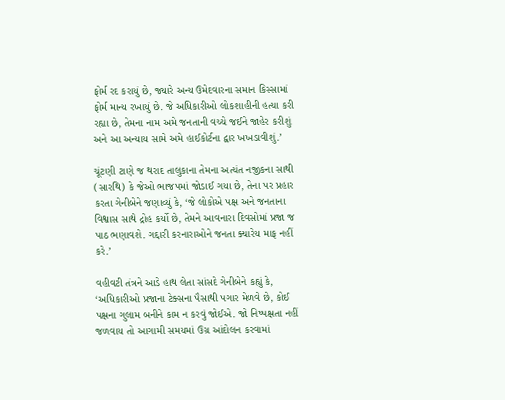ફોર્મ રદ કરાયું છે, જ્યારે અન્ય ઉમેદવારના સમાન કિસ્સામાં ફોર્મ માન્ય રખાયું છે. જે અધિકારીઓ લોકશાહીની હત્યા કરી રહ્યા છે, તેમના નામ અમે જનતાની વચ્ચે જઈને જાહેર કરીશું અને આ અન્યાય સામે અમે હાઈકોર્ટના દ્વાર ખખડાવીશું.’

ચૂંટણી ટાણે જ થરાદ તાલુકાના તેમના અત્યંત નજીકના સાથી (સારથિ) કે જેઓ ભાજપમાં જોડાઈ ગયા છે, તેના પર પ્રહાર કરતા ગેનીબેને જણાવ્યું કે, ‘જે લોકોએ પક્ષ અને જનતાના વિશ્વાસ સાથે દ્રોહ કર્યો છે, તેમને આવનારા દિવસોમાં પ્રજા જ પાઠ ભણાવશે. ગદ્દારી કરનારાઓને જનતા ક્યારેય માફ નહીં કરે.’

વહીવટી તંત્રને આડે હાથ લેતા સાંસદે ગેનીબેને કહ્યું કે, ‘અધિકારીઓ પ્રજાના ટેક્સના પૈસાથી પગાર મેળવે છે, કોઈ પક્ષના ગુલામ બનીને કામ ન કરવું જોઈએ. જો નિષ્પક્ષતા નહીં જળવાય તો આગામી સમયમાં ઉગ્ર આંદોલન કરવામાં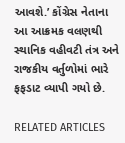આવશે.’ કોંગ્રેસ નેતાના આ આક્રમક વલણથી સ્થાનિક વહીવટી તંત્ર અને રાજકીય વર્તુળોમાં ભારે ફફડાટ વ્યાપી ગયો છે.

RELATED ARTICLES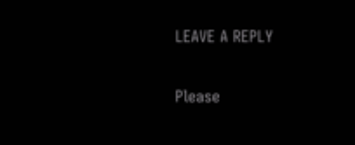LEAVE A REPLY

Please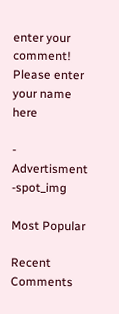enter your comment!
Please enter your name here

- Advertisment -spot_img

Most Popular

Recent Comments